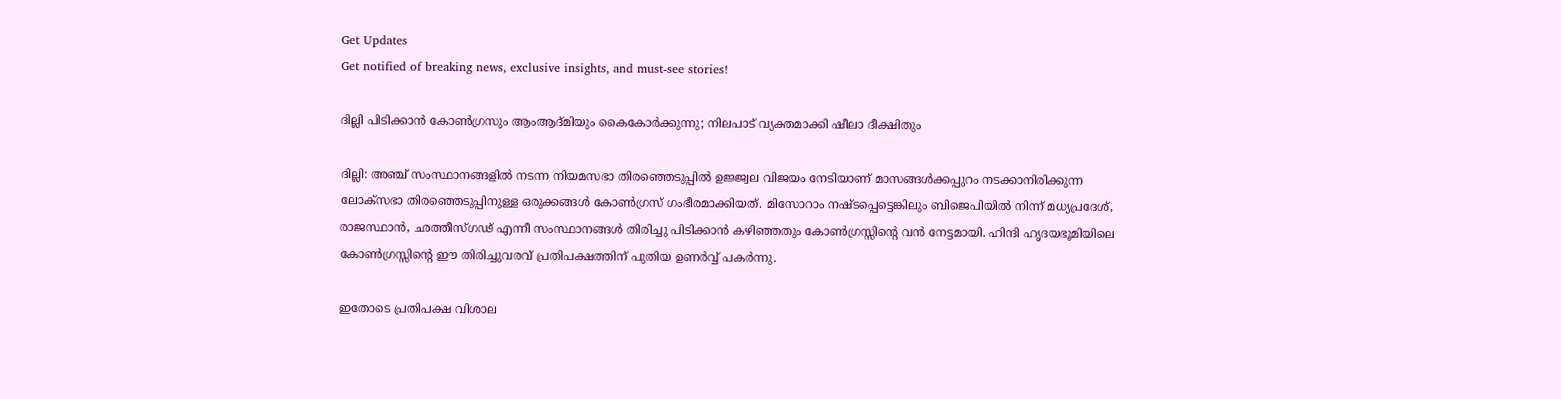Get Updates
Get notified of breaking news, exclusive insights, and must-see stories!

ദില്ലി പിടിക്കാന്‍ കോണ്‍ഗ്രസും ആംആദ്മിയും കൈകോര്‍ക്കുന്നു; നിലപാട് വ്യക്തമാക്കി ഷീലാ ദീക്ഷിതും

ദില്ലി: അഞ്ച് സംസ്ഥാനങ്ങളില്‍ നടന്ന നിയമസഭാ തിരഞ്ഞെടുപ്പില്‍ ഉജ്ജ്വല വിജയം നേടിയാണ് മാസങ്ങള്‍ക്കപ്പുറം നടക്കാനിരിക്കുന്ന ലോക്‌സഭാ തിരഞ്ഞെടുപ്പിനുള്ള ഒരുക്കങ്ങള്‍ കോണ്‍ഗ്രസ് ഗംഭീരമാക്കിയത്. മിസോറാം നഷ്ടപ്പെട്ടെങ്കിലും ബിജെപിയില്‍ നിന്ന് മധ്യപ്രദേശ്, രാജസ്ഥാന്‍, ഛത്തീസ്ഗഢ് എന്നീ സംസ്ഥാനങ്ങള്‍ തിരിച്ചു പിടിക്കാന്‍ കഴിഞ്ഞതും കോണ്‍ഗ്രസ്സിന്റെ വന്‍ നേട്ടമായി. ഹിന്ദി ഹൃദയഭൂമിയിലെ കോണ്‍ഗ്രസ്സിന്റെ ഈ തിരിച്ചുവരവ് പ്രതിപക്ഷത്തിന് പുതിയ ഉണര്‍വ്വ് പകര്‍ന്നു.

ഇതോടെ പ്രതിപക്ഷ വിശാല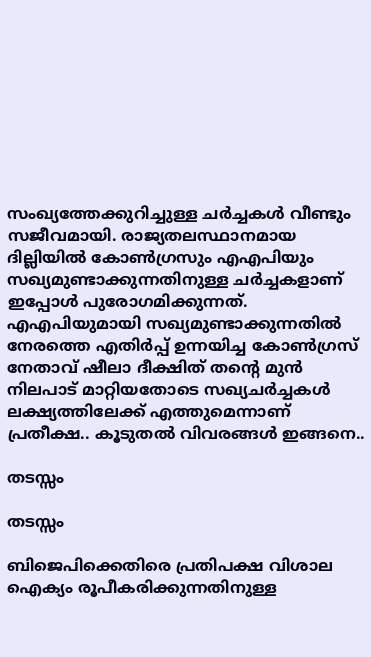സംഖ്യത്തേക്കുറിച്ചുള്ള ചര്‍ച്ചകള്‍ വീണ്ടും സജീവമായി. രാജ്യതലസ്ഥാനമായ ദില്ലിയില്‍ കോണ്‍ഗ്രസും എഎപിയും സഖ്യമുണ്ടാക്കുന്നതിനുള്ള ചര്‍ച്ചകളാണ് ഇപ്പോള്‍ പുരോഗമിക്കുന്നത്. എഎപിയുമായി സഖ്യമുണ്ടാക്കുന്നതില്‍ നേരത്തെ എതിര്‍പ്പ് ഉന്നയിച്ച കോണ്‍ഗ്രസ് നേതാവ് ഷീലാ ദീക്ഷിത് തന്റെ മുന്‍ നിലപാട് മാറ്റിയതോടെ സഖ്യചര്‍ച്ചകള്‍ ലക്ഷ്യത്തിലേക്ക് എത്തുമെന്നാണ് പ്രതീക്ഷ.. കൂടുതല്‍ വിവരങ്ങള്‍ ഇങ്ങനെ..

തടസ്സം

തടസ്സം

ബിജെപിക്കെതിരെ പ്രതിപക്ഷ വിശാല ഐക്യം രൂപീകരിക്കുന്നതിനുള്ള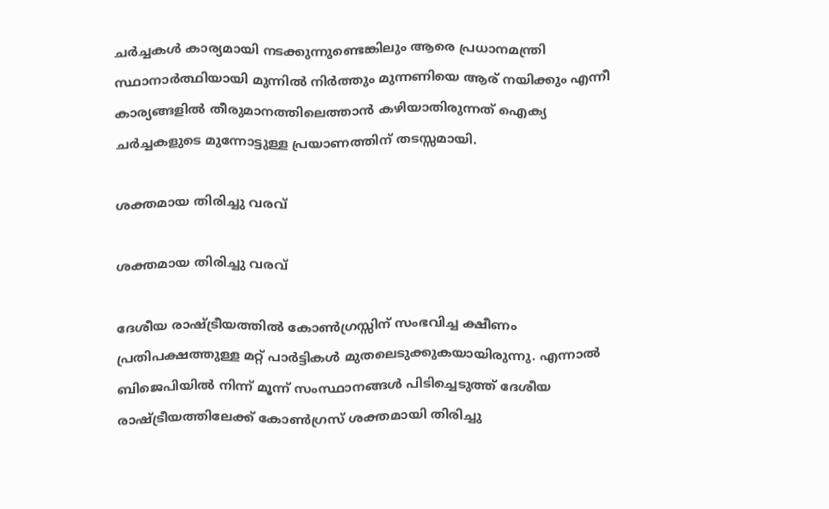ചര്‍ച്ചകള്‍ കാര്യമായി നടക്കുന്നുണ്ടെങ്കിലും ആരെ പ്രധാനമന്ത്രി സ്ഥാനാര്‍ത്ഥിയായി മുന്നില്‍ നിര്‍ത്തും മുന്നണിയെ ആര് നയിക്കും എന്നീ കാര്യങ്ങളില്‍ തീരുമാനത്തിലെത്താന്‍ കഴിയാതിരുന്നത് ഐക്യ ചര്‍ച്ചകളുടെ മുന്നോട്ടുള്ള പ്രയാണത്തിന് തടസ്സമായി.

ശക്തമായ തിരിച്ചു വരവ്

ശക്തമായ തിരിച്ചു വരവ്

ദേശീയ രാഷ്ട്രീയത്തില്‍ കോണ്‍ഗ്രസ്സിന് സംഭവിച്ച ക്ഷീണം പ്രതിപക്ഷത്തുള്ള മറ്റ് പാര്‍ട്ടികള്‍ മുതലെടുക്കുകയായിരുന്നു. എന്നാല്‍ ബിജെപിയില്‍ നിന്ന് മൂന്ന് സംസ്ഥാനങ്ങള്‍ പിടിച്ചെടുത്ത് ദേശീയ രാഷ്ട്രീയത്തിലേക്ക് കോണ്‍ഗ്രസ് ശക്തമായി തിരിച്ചു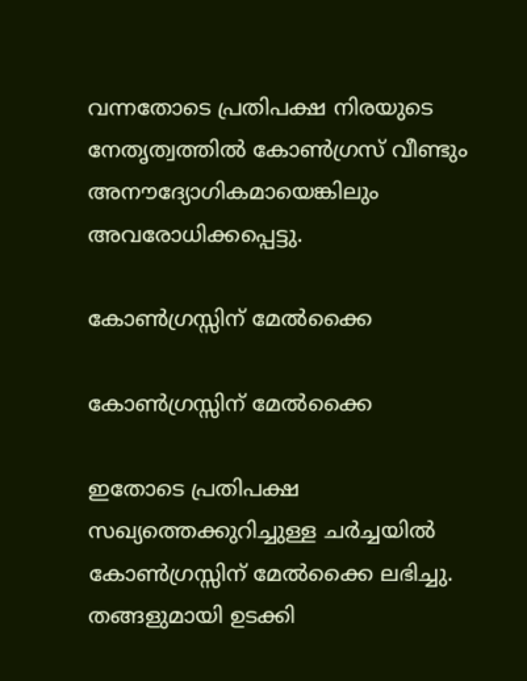വന്നതോടെ പ്രതിപക്ഷ നിരയുടെ നേതൃത്വത്തില്‍ കോണ്‍ഗ്രസ് വീണ്ടും അനൗദ്യോഗികമായെങ്കിലും അവരോധിക്കപ്പെട്ടു.

കോണ്‍ഗ്രസ്സിന് മേല്‍ക്കൈ

കോണ്‍ഗ്രസ്സിന് മേല്‍ക്കൈ

ഇതോടെ പ്രതിപക്ഷ സഖ്യത്തെക്കുറിച്ചുള്ള ചര്‍ച്ചയില്‍ കോണ്‍ഗ്രസ്സിന് മേല്‍ക്കൈ ലഭിച്ചു. തങ്ങളുമായി ഉടക്കി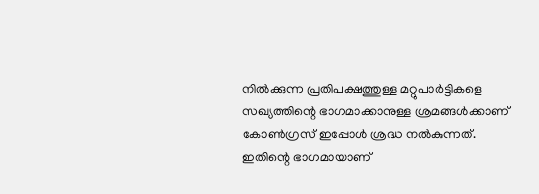നില്‍ക്കുന്ന പ്രതിപക്ഷത്തുള്ള മറ്റുപാര്‍ട്ടികളെ സഖ്യത്തിന്റെ ഭാഗമാക്കാനുള്ള ശ്രമങ്ങള്‍ക്കാണ് കോണ്‍ഗ്രസ് ഇപ്പോള്‍ ശ്രദ്ധ നല്‍കുന്നത്. ഇതിന്റെ ഭാഗമായാണ്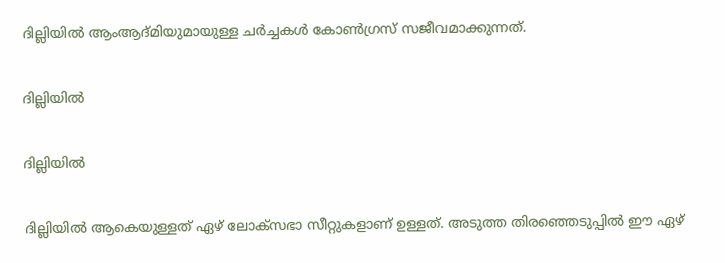ദില്ലിയില്‍ ആംആദ്മിയുമായുള്ള ചര്‍ച്ചകള്‍ കോണ്‍ഗ്രസ് സജീവമാക്കുന്നത്.

ദില്ലിയില്‍

ദില്ലിയില്‍

ദില്ലിയില്‍ ആകെയുള്ളത് ഏഴ് ലോക്‌സഭാ സീറ്റുകളാണ് ഉള്ളത്. അടുത്ത തിരഞ്ഞെടുപ്പില്‍ ഈ ഏഴ്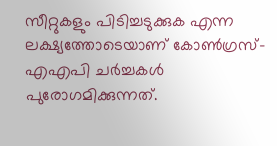സീറ്റുകളും പിടിച്ചടുക്കുക എന്ന ലക്ഷ്യത്തോടെയാണ് കോണ്‍ഗ്രസ്-എഎപി ചര്‍ച്ചകള്‍ പുരോഗമിക്കുന്നത്.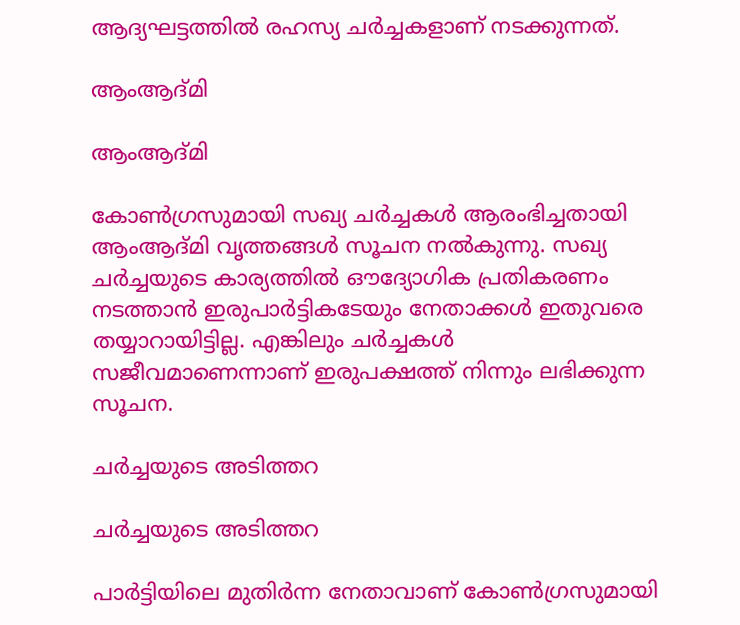ആദ്യഘട്ടത്തില്‍ രഹസ്യ ചര്‍ച്ചകളാണ് നടക്കുന്നത്.

ആംആദ്മി

ആംആദ്മി

കോണ്‍ഗ്രസുമായി സഖ്യ ചര്‍ച്ചകള്‍ ആരംഭിച്ചതായി ആംആദ്മി വൃത്തങ്ങള്‍ സൂചന നല്‍കുന്നു. സഖ്യ ചര്‍ച്ചയുടെ കാര്യത്തില്‍ ഔദ്യോഗിക പ്രതികരണം നടത്താന്‍ ഇരുപാര്‍ട്ടികടേയും നേതാക്കള്‍ ഇതുവരെ തയ്യാറായിട്ടില്ല. എങ്കിലും ചര്‍ച്ചകള്‍ സജീവമാണെന്നാണ് ഇരുപക്ഷത്ത് നിന്നും ലഭിക്കുന്ന സൂചന.

ചര്‍ച്ചയുടെ അടിത്തറ

ചര്‍ച്ചയുടെ അടിത്തറ

പാര്‍ട്ടിയിലെ മുതിര്‍ന്ന നേതാവാണ് കോണ്‍ഗ്രസുമായി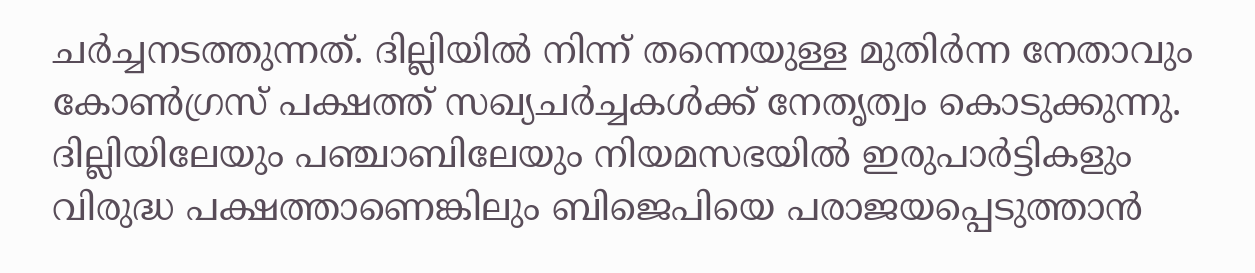ചര്‍ച്ചനടത്തുന്നത്. ദില്ലിയില്‍ നിന്ന് തന്നെയുള്ള മുതിര്‍ന്ന നേതാവും കോണ്‍ഗ്രസ് പക്ഷത്ത് സഖ്യചര്‍ച്ചകള്‍ക്ക് നേതൃത്വം കൊടുക്കുന്നു. ദില്ലിയിലേയും പഞ്ചാബിലേയും നിയമസഭയില്‍ ഇരുപാര്‍ട്ടികളും വിരുദ്ധ പക്ഷത്താണെങ്കിലും ബിജെപിയെ പരാജയപ്പെടുത്താന്‍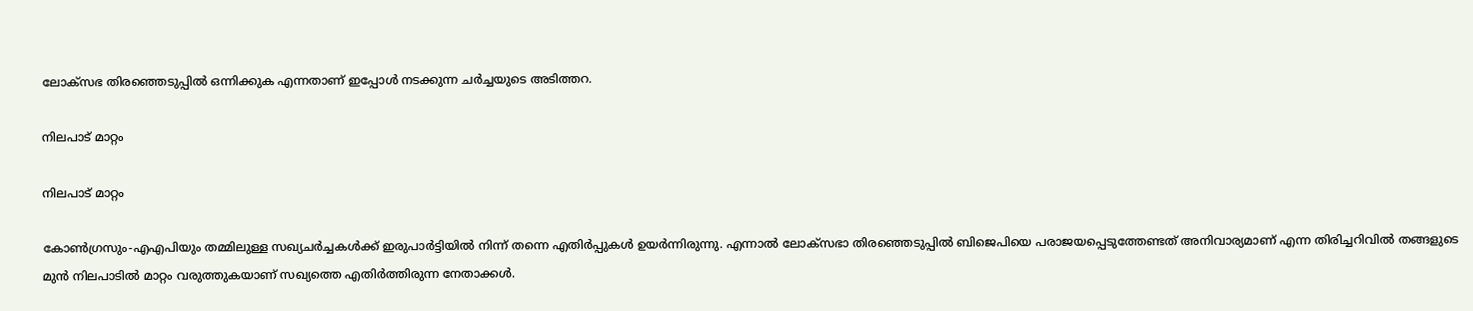ലോക്സഭ തിരഞ്ഞെടുപ്പില്‍ ഒന്നിക്കുക എന്നതാണ് ഇപ്പോള്‍ നടക്കുന്ന ചര്‍ച്ചയുടെ അടിത്തറ.

നിലപാട് മാറ്റം

നിലപാട് മാറ്റം

കോണ്‍ഗ്രസും-എഎപിയും തമ്മിലുള്ള സഖ്യചര്‍ച്ചകള്‍ക്ക് ഇരുപാര്‍ട്ടിയില്‍ നിന്ന് തന്നെ എതിര്‍പ്പുകള്‍ ഉയര്‍ന്നിരുന്നു. എന്നാല്‍ ലോക്‌സഭാ തിരഞ്ഞെടുപ്പില്‍ ബിജെപിയെ പരാജയപ്പെടുത്തേണ്ടത് അനിവാര്യമാണ് എന്ന തിരിച്ചറിവില്‍ തങ്ങളുടെ മുന്‍ നിലപാടില്‍ മാറ്റം വരുത്തുകയാണ് സഖ്യത്തെ എതിര്‍ത്തിരുന്ന നേതാക്കള്‍.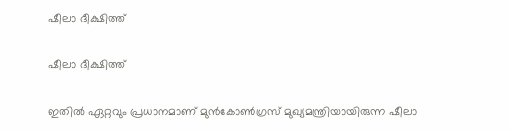ഷീലാ ദീക്ഷിത്ത്

ഷീലാ ദീക്ഷിത്ത്

ഇതില്‍ ഏറ്റവും പ്രധാനമാണ് മുന്‍കോണ്‍ഗ്രസ് മുഖ്യമന്ത്രിയായിരുന്ന ഷീലാ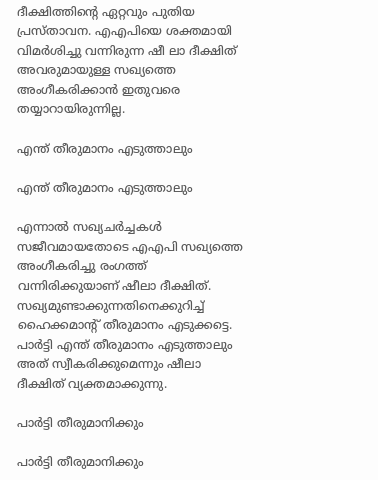ദീക്ഷിത്തിന്റെ ഏറ്റവും പുതിയ പ്രസ്താവന. എഎപിയെ ശക്തമായി വിമര്‍ശിച്ചു വന്നിരുന്ന ഷീ ലാ ദീക്ഷിത് അവരുമായുള്ള സഖ്യത്തെ അംഗീകരിക്കാന്‍ ഇതുവരെ തയ്യാറായിരുന്നില്ല.

എന്ത് തീരുമാനം എടുത്താലും

എന്ത് തീരുമാനം എടുത്താലും

എന്നാല്‍ സഖ്യചര്‍ച്ചകള്‍ സജീവമായതോടെ എഎപി സഖ്യത്തെ അംഗീകരിച്ചു രംഗത്ത് വന്നിരിക്കുയാണ് ഷീലാ ദീക്ഷിത്. സഖ്യമുണ്ടാക്കുന്നതിനെക്കുറിച്ച് ഹൈക്കമാന്‍റ് തീരുമാനം എടുക്കട്ടെ. പാര്‍ട്ടി എന്ത് തീരുമാനം എടുത്താലും അത് സ്വീകരിക്കുമെന്നും ഷീലാ ദീക്ഷിത് വ്യക്തമാക്കുന്നു.

പാര്‍ട്ടി തീരുമാനിക്കും

പാര്‍ട്ടി തീരുമാനിക്കും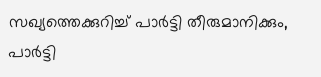സഖ്യത്തെക്കുറിച്ച് പാര്‍ട്ടി തീരുമാനിക്കും, പാര്‍ട്ടി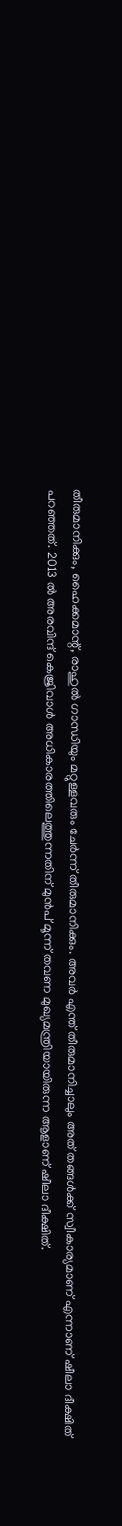തീരുമാനിക്കും, ഹൈക്കമാന്റ്, രാഹുല്‍ ഗാന്ധിയും മറ്റുള്ളവരും ചേര്‍ന്ന് തീരുമാനിക്കും. അവര്‍ എന്ത് തീരുമാനിച്ചാലും അത് തങ്ങള്‍ക്ക് സ്വീകാര്യമാണ് എന്നാണ് ഷീലാ ദീക്ഷിത് പറഞ്ഞത്. 2013 ല്‍ അരവിന്ദ് കെജ്രിവാള്‍ അധികാരത്തിലെത്തുന്നതിന് മുന്‍പ് മൂന്ന് തവണ മുഖ്യമന്ത്രിയായിരുന്ന ആളാണ് ഷീലാ ദീക്ഷിത്.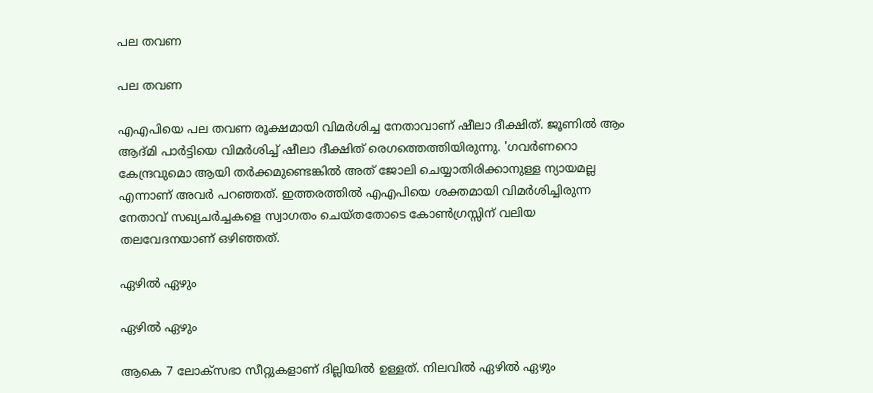പല തവണ

പല തവണ

എഎപിയെ പല തവണ രൂക്ഷമായി വിമര്‍ശിച്ച നേതാവാണ് ഷീലാ ദീക്ഷിത്. ജൂണില്‍ ആം ആദ്മി പാര്‍ട്ടിയെ വിമര്‍ശിച്ച് ഷീലാ ദീക്ഷിത് രെഗത്തെത്തിയിരുന്നു. 'ഗവര്‍ണറൊ കേന്ദ്രവുമൊ ആയി തര്‍ക്കമുണ്ടെങ്കില്‍ അത് ജോലി ചെയ്യാതിരിക്കാനുള്ള ന്യായമല്ല എന്നാണ് അവര്‍ പറഞ്ഞത്. ഇത്തരത്തില്‍ എഎപിയെ ശക്തമായി വിമര്‍ശിച്ചിരുന്ന നേതാവ് സഖ്യചര്‍ച്ചകളെ സ്വാഗതം ചെയ്തതോടെ കോണ്‍ഗ്രസ്സിന് വലിയ തലവേദനയാണ് ഒഴിഞ്ഞത്.

ഏഴില്‍ ഏഴും

ഏഴില്‍ ഏഴും

ആകെ 7 ലോക്‌സഭാ സീറ്റുകളാണ് ദില്ലിയില്‍ ഉള്ളത്. നിലവില്‍ ഏഴില്‍ ഏഴും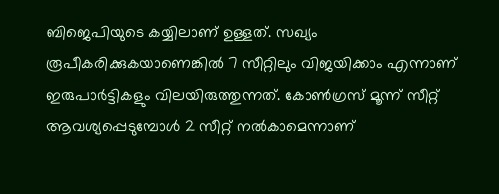ബിജെപിയുടെ കയ്യിലാണ് ഉള്ളത്. സഖ്യം രൂപീകരിക്കുകയാണെങ്കില്‍ 7 സീറ്റിലും വിജയിക്കാം എന്നാണ് ഇരുപാര്‍ട്ടികളും വിലയിരുത്തുന്നത്. കോണ്‍ഗ്രസ് മൂന്ന് സീറ്റ് ആവശ്യപ്പെടുമ്പോള്‍ 2 സീറ്റ് നല്‍കാമെന്നാണ്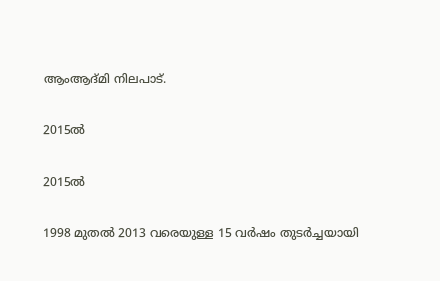ആംആദ്മി നിലപാട്.

2015ല്‍

2015ല്‍

1998 മുതല്‍ 2013 വരെയുള്ള 15 വര്‍ഷം തുടര്‍ച്ചയായി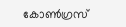കോണ്‍ഗ്രസ്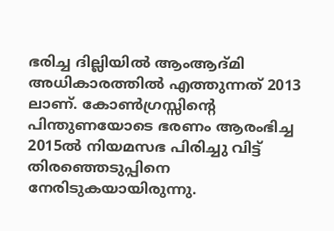ഭരിച്ച ദില്ലിയില്‍ ആംആദ്മി അധികാരത്തില്‍ എത്തുന്നത് 2013 ലാണ്. കോണ്‍ഗ്രസ്സിന്റെ പിന്തുണയോടെ ഭരണം ആരംഭിച്ച 2015ല്‍ നിയമസഭ പിരിച്ചു വിട്ട് തിരഞ്ഞെടുപ്പിനെ നേരിടുകയായിരുന്നു.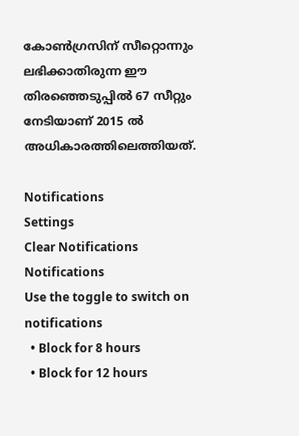കോണ്‍ഗ്രസിന് സീറ്റൊന്നും ലഭിക്കാതിരുന്ന ഈ തിരഞ്ഞെടുപ്പില്‍ 67 സീറ്റും നേടിയാണ് 2015 ല്‍ അധികാരത്തിലെത്തിയത്.

Notifications
Settings
Clear Notifications
Notifications
Use the toggle to switch on notifications
  • Block for 8 hours
  • Block for 12 hours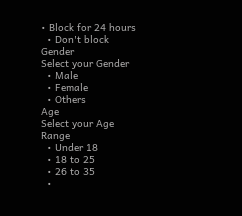• Block for 24 hours
  • Don't block
Gender
Select your Gender
  • Male
  • Female
  • Others
Age
Select your Age Range
  • Under 18
  • 18 to 25
  • 26 to 35
  •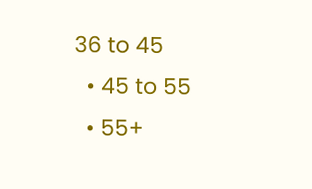36 to 45
  • 45 to 55
  • 55+